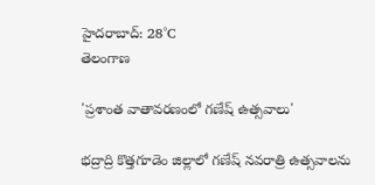హైదరాబాద్: 28°C
తెలంగాణ

'ప్రశాంత వాతావరణంలో గణేష్‌ ఉత్సవాలు'

భద్రాద్రి కొత్తగూడెం జిల్లాలో గణేష్‌ నవరాత్రి ఉత్సవాలను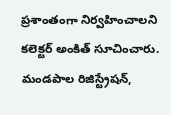ప్రశాంతంగా నిర్వహించాలని కలెక్టర్‌ అంకిత్‌ సూచించారు. మండపాల రిజిస్ట్రేషన్‌,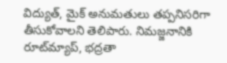విద్యుత్‌, మైక్‌ అనుమతులు తప్పనిసరిగా తీసుకోవాలని తెలిపారు. నిమజ్జనానికి రూట్‌మ్యాప్‌, భద్రతా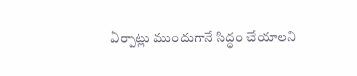ఏర్పాట్లు ముందుగానే సిద్ధం చేయాలని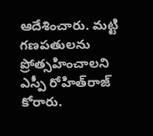ఆదేశించారు. మట్టి గణపతులను ప్రోత్సహించాలని ఎస్పీ రోహిత్‌రాజ్‌ కోరారు.